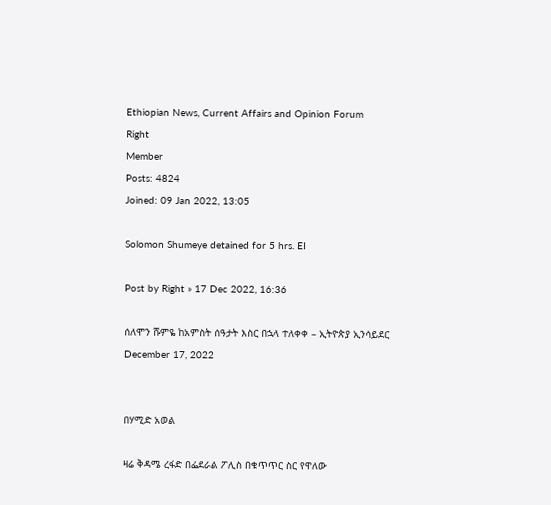Ethiopian News, Current Affairs and Opinion Forum
Right
Member
Posts: 4824
Joined: 09 Jan 2022, 13:05

Solomon Shumeye detained for 5 hrs. EI

Post by Right » 17 Dec 2022, 16:36

ሰለሞን ሹምዬ ከአምስት ሰዓታት እስር በኋላ ተለቀቀ – ኢትዮጵያ ኢንሳይደር
December 17, 2022


በሃሚድ አወል

ዛሬ ቅዳሜ ረፋድ በፌደራል ፖሊስ በቁጥጥር ስር የዋለው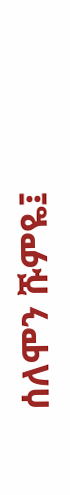ሰለሞን ሹምዬ፤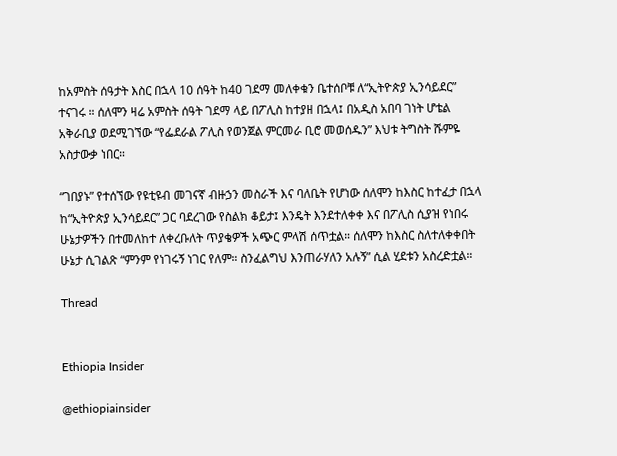ከአምስት ሰዓታት እስር በኋላ 10 ሰዓት ከ40 ገደማ መለቀቁን ቤተሰቦቹ ለ“ኢትዮጵያ ኢንሳይደር” ተናገሩ ። ሰለሞን ዛሬ አምስት ሰዓት ገደማ ላይ በፖሊስ ከተያዘ በኋላ፤ በአዲስ አበባ ገነት ሆቴል አቅራቢያ ወደሚገኘው “የፌደራል ፖሊስ የወንጀል ምርመራ ቢሮ መወሰዱን” እህቱ ትግስት ሹምዬ አስታውቃ ነበር።

“ገበያኑ” የተሰኘው የዩቲዩብ መገናኛ ብዙኃን መስራች እና ባለቤት የሆነው ሰለሞን ከእስር ከተፈታ በኋላ ከ“ኢትዮጵያ ኢንሳይደር” ጋር ባደረገው የስልክ ቆይታ፤ እንዴት እንደተለቀቀ እና በፖሊስ ሲያዝ የነበሩ ሁኔታዎችን በተመለከተ ለቀረቡለት ጥያቄዎች አጭር ምላሽ ሰጥቷል። ሰለሞን ከእስር ስለተለቀቀበት ሁኔታ ሲገልጽ “ምንም የነገሩኝ ነገር የለም። ስንፈልግህ እንጠራሃለን አሉኝ” ሲል ሂደቱን አስረድቷል።

Thread


Ethiopia Insider

@ethiopiainsider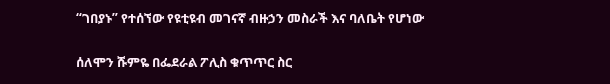“ገበያኑ” የተሰኘው የዩቲዩብ መገናኛ ብዙኃን መስራች እና ባለቤት የሆነው

ሰለሞን ሹምዬ በፌደራል ፖሊስ ቁጥጥር ስር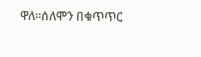ዋለ።ሰለሞን በቁጥጥር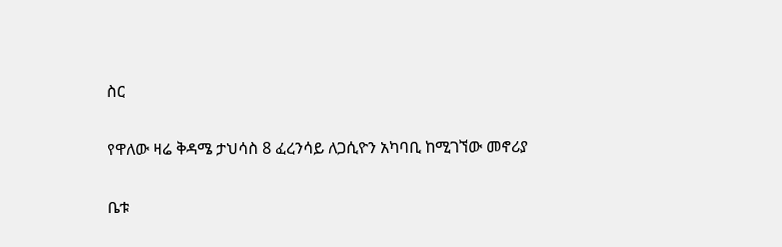ስር

የዋለው ዛሬ ቅዳሜ ታህሳስ 8 ፈረንሳይ ለጋሲዮን አካባቢ ከሚገኘው መኖሪያ

ቤቱ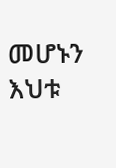መሆኑን እህቱ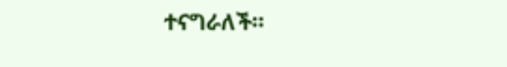ተናግራለች።